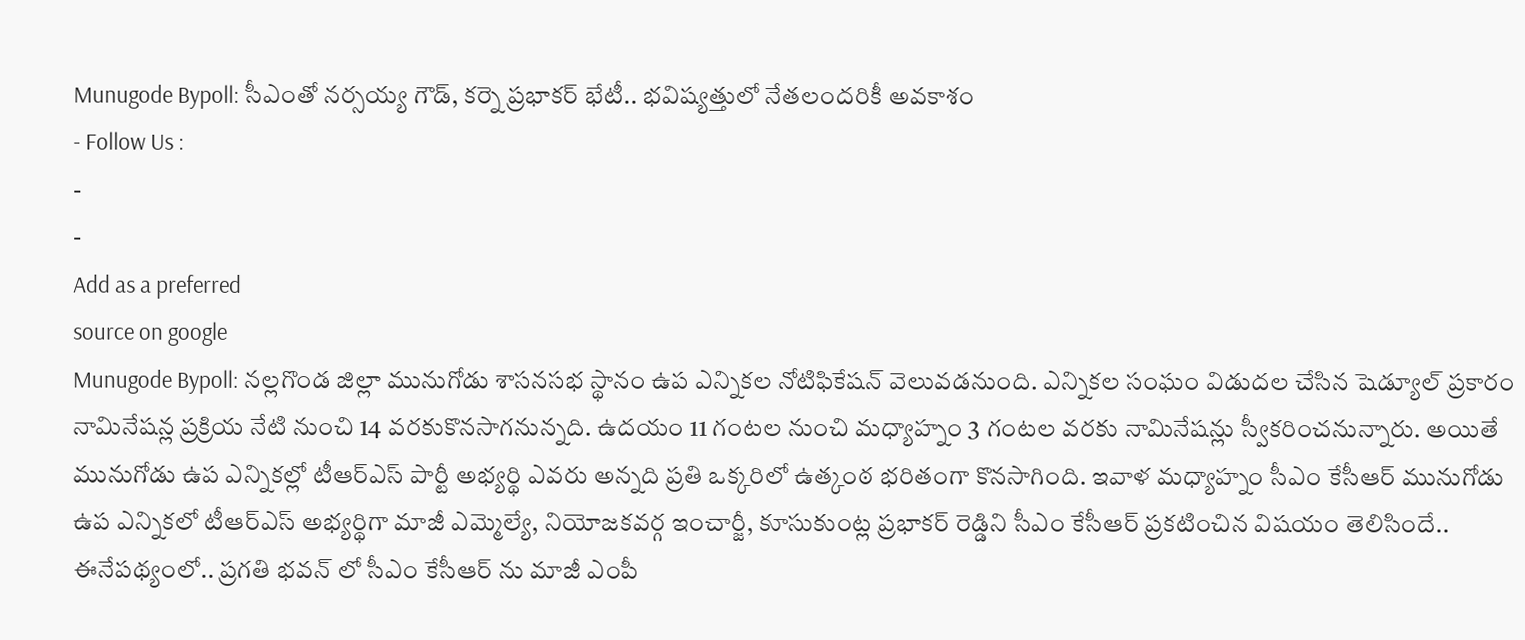Munugode Bypoll: సీఎంతో నర్సయ్య గౌడ్, కర్నె ప్రభాకర్ భేటీ.. భవిష్యత్తులో నేతలందరికీ అవకాశం
- Follow Us :
-
-
Add as a preferred
source on google
Munugode Bypoll: నల్లగొండ జిల్లా మునుగోడు శాసనసభ స్థానం ఉప ఎన్నికల నోటిఫికేషన్ వెలువడనుంది. ఎన్నికల సంఘం విడుదల చేసిన షెడ్యూల్ ప్రకారం నామినేషన్ల ప్రక్రియ నేటి నుంచి 14 వరకుకొనసాగనున్నది. ఉదయం 11 గంటల నుంచి మధ్యాహ్నం 3 గంటల వరకు నామినేషన్లు స్వీకరించనున్నారు. అయితే మునుగోడు ఉప ఎన్నికల్లో టీఆర్ఎస్ పార్టీ అభ్యర్థి ఎవరు అన్నది ప్రతి ఒక్కరిలో ఉత్కంఠ భరితంగా కొనసాగింది. ఇవాళ మధ్యాహ్నం సీఎం కేసీఆర్ మునుగోడు ఉప ఎన్నికలో టీఆర్ఎస్ అభ్యర్థిగా మాజీ ఎమ్మెల్యే, నియోజకవర్గ ఇంచార్జీ, కూసుకుంట్ల ప్రభాకర్ రెడ్డిని సీఎం కేసీఆర్ ప్రకటించిన విషయం తెలిసిందే.. ఈనేపథ్యంలో.. ప్రగతి భవన్ లో సీఎం కేసీఆర్ ను మాజీ ఎంపీ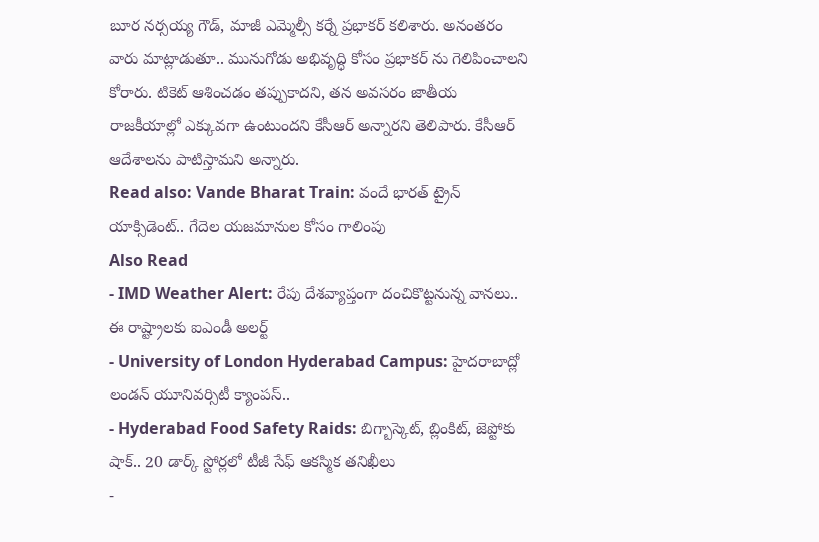బూర నర్సయ్య గౌడ్, మాజీ ఎమ్మెల్సీ కర్నే ప్రభాకర్ కలిశారు. అనంతరం వారు మాట్లాడుతూ.. మునుగోడు అభివృద్ధి కోసం ప్రభాకర్ ను గెలిపించాలని కోరారు. టికెట్ ఆశించడం తప్పుకాదని, తన అవసరం జాతీయ రాజకీయాల్లో ఎక్కువగా ఉంటుందని కేసీఆర్ అన్నారని తెలిపారు. కేసీఆర్ ఆదేశాలను పాటిస్తామని అన్నారు.
Read also: Vande Bharat Train: వందే భారత్ ట్రైన్ యాక్సిడెంట్.. గేదెల యజమానుల కోసం గాలింపు
Also Read
- IMD Weather Alert: రేపు దేశవ్యాప్తంగా దంచికొట్టనున్న వానలు.. ఈ రాష్ట్రాలకు ఐఎండీ అలర్ట్
- University of London Hyderabad Campus: హైదరాబాద్లో లండన్ యూనివర్సిటీ క్యాంపస్..
- Hyderabad Food Safety Raids: బిగ్బాస్కెట్, బ్లింకిట్, జెప్టోకు షాక్.. 20 డార్క్ స్టోర్లలో టీజీ సేఫ్ ఆకస్మిక తనిఖీలు
-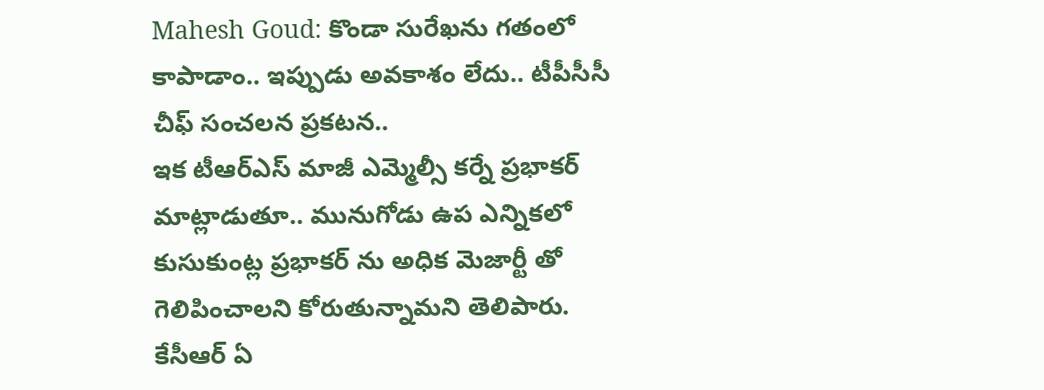Mahesh Goud: కొండా సురేఖను గతంలో కాపాడాం.. ఇప్పుడు అవకాశం లేదు.. టీపీసీసీ చీఫ్ సంచలన ప్రకటన..
ఇక టీఆర్ఎస్ మాజీ ఎమ్మెల్సీ కర్నే ప్రభాకర్ మాట్లాడుతూ.. మునుగోడు ఉప ఎన్నికలో కుసుకుంట్ల ప్రభాకర్ ను అధిక మెజార్టీ తో గెలిపించాలని కోరుతున్నామని తెలిపారు. కేసీఆర్ ఏ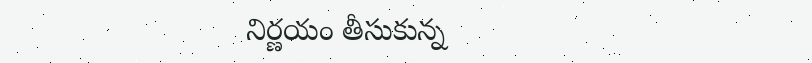నిర్ణయం తీసుకున్న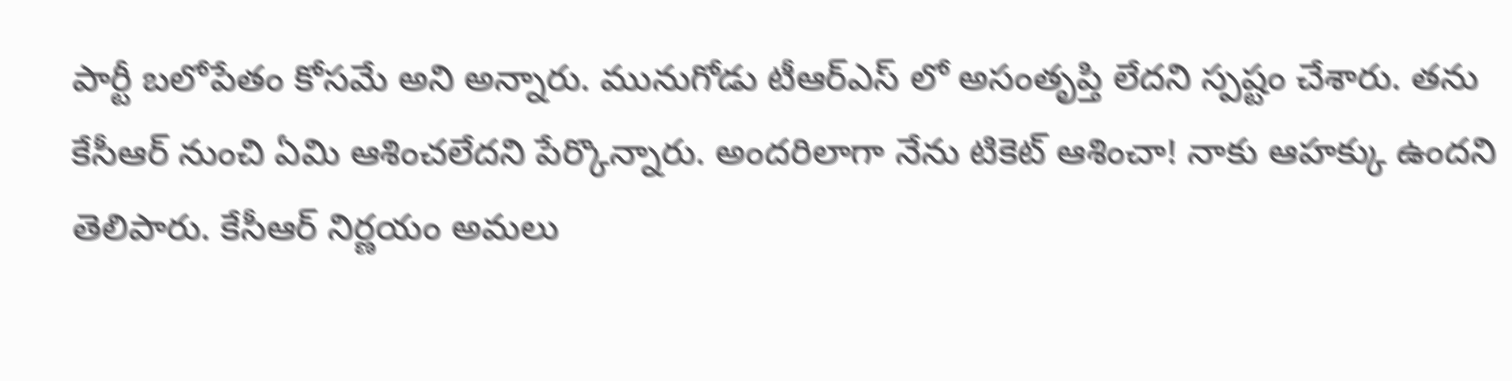పార్టీ బలోపేతం కోసమే అని అన్నారు. మునుగోడు టీఆర్ఎస్ లో అసంతృప్తి లేదని స్పష్టం చేశారు. తను కేసీఆర్ నుంచి ఏమి ఆశించలేదని పేర్కొన్నారు. అందరిలాగా నేను టికెట్ ఆశించా! నాకు ఆహక్కు ఉందని తెలిపారు. కేసీఆర్ నిర్ణయం అమలు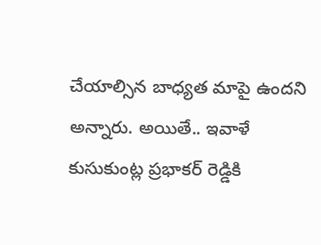చేయాల్సిన బాధ్యత మాపై ఉందని అన్నారు. అయితే.. ఇవాళే కుసుకుంట్ల ప్రభాకర్ రెడ్డికి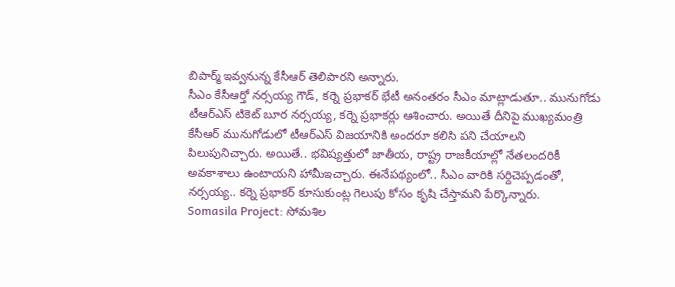బిపార్మ్ ఇవ్వనున్న కేసీఆర్ తెలిపారని అన్నారు.
సీఎం కేసీఆర్తో నర్సయ్య గౌడ్, కర్నె ప్రభాకర్ భేటీ అనంతరం సీఎం మాట్లాడుతూ.. మునుగోడు టీఆర్ఎస్ టికెట్ బూర నర్సయ్య, కర్నె ప్రభాకర్లు ఆశించారు. అయితే దీనిపై ముఖ్యమంత్రి కేసీఆర్ మునుగోడులో టీఆర్ఎస్ విజయానికి అందరూ కలిసి పని చేయాలని పిలుపునిచ్చారు. అయితే.. భవిష్యత్తులో జాతీయ, రాష్ట్ర రాజకీయాల్లో నేతలందరికీ అవకాశాలు ఉంటాయని హామీఇచ్చారు. ఈనేపథ్యంలో.. సీఎం వారికి సర్దిచెప్పడంతో, నర్సయ్య.. కర్నె ప్రభాకర్ కూసుకుంట్ల గెలుపు కోసం కృషి చేస్తామని పేర్కొన్నారు.
Somasila Project: సోమశిల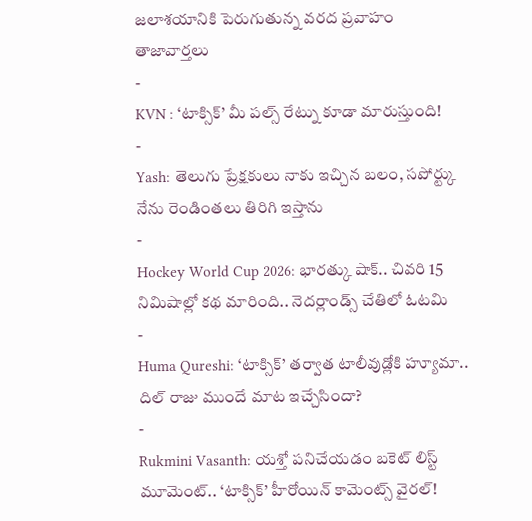జలాశయానికి పెరుగుతున్న వరద ప్రవాహం
తాజావార్తలు
-
KVN : ‘టాక్సిక్’ మీ పల్స్ రేట్ను కూడా మారుస్తుంది!
-
Yash: తెలుగు ప్రేక్షకులు నాకు ఇచ్చిన బలం, సపోర్ట్కు నేను రెండింతలు తిరిగి ఇస్తాను
-
Hockey World Cup 2026: భారత్కు షాక్.. చివరి 15 నిమిషాల్లో కథ మారింది.. నెదర్లాండ్స్ చేతిలో ఓటమి
-
Huma Qureshi: ‘టాక్సిక్’ తర్వాత టాలీవుడ్లోకి హ్యూమా.. దిల్ రాజు ముందే మాట ఇచ్చేసిందా?
-
Rukmini Vasanth: యశ్తో పనిచేయడం బకెట్ లిస్ట్ మూమెంట్.. ‘టాక్సిక్’ హీరోయిన్ కామెంట్స్ వైరల్!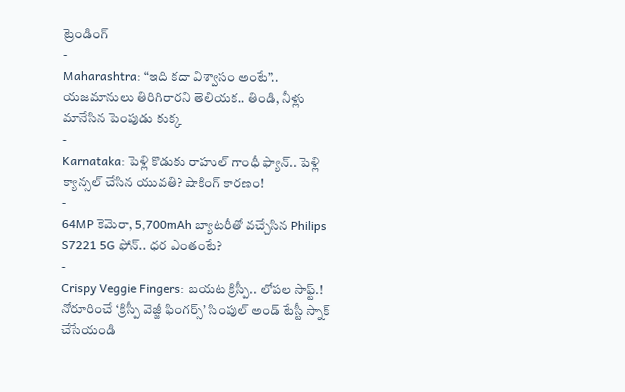ట్రెండింగ్
-
Maharashtra: “ఇది కదా విశ్వాసం అంటే”.. యజమానులు తిరిగిరారని తెలియక.. తిండి, నీళ్లు మానేసిన పెంపుడు కుక్క
-
Karnataka: పెళ్లి కొడుకు రాహుల్ గాంధీ ఫ్యాన్.. పెళ్లి క్యాన్సల్ చేసిన యువతి? షాకింగ్ కారణం!
-
64MP కెమెరా, 5,700mAh బ్యాటరీతో వచ్చేసిన Philips S7221 5G ఫోన్.. ధర ఎంతంటే?
-
Crispy Veggie Fingers: బయట క్రిస్పీ.. లోపల సాఫ్ట్.! నోరూరించే ‘క్రిస్పీ వెజ్జీ ఫింగర్స్’ సింపుల్ అండ్ టేస్టీ స్నాక్ చేసేయండి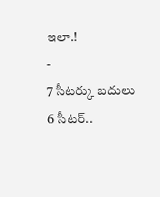ఇలా.!
-
7 సీటర్కు బదులు 6 సీటర్..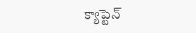క్యాప్టెన్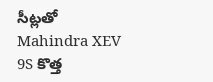సీట్లతో Mahindra XEV 9S కొత్త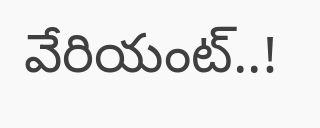వేరియంట్..!